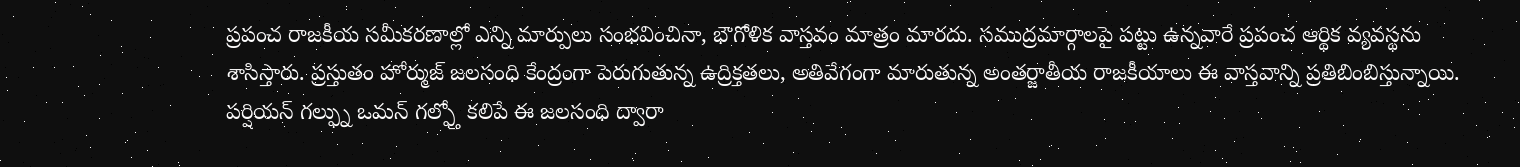ప్రపంచ రాజకీయ సమీకరణాల్లో ఎన్ని మార్పులు సంభవించినా, భౌగోళిక వాస్తవం మాత్రం మారదు. సముద్రమార్గాలపై పట్టు ఉన్నవారే ప్రపంచ ఆర్థిక వ్యవస్థను శాసిస్తారు. ప్రస్తుతం హోర్ముజ్ జలసంధి కేంద్రంగా పెరుగుతున్న ఉద్రిక్తతలు, అతివేగంగా మారుతున్న అంతర్జాతీయ రాజకీయాలు ఈ వాస్తవాన్ని ప్రతిబింబిస్తున్నాయి. పర్షియన్ గల్ఫ్ను ఒమన్ గల్ఫ్తో కలిపే ఈ జలసంధి ద్వారా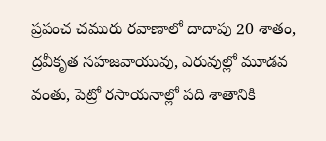ప్రపంచ చమురు రవాణాలో దాదాపు 20 శాతం, ద్రవీకృత సహజవాయువు, ఎరువుల్లో మూడవ వంతు, పెట్రో రసాయనాల్లో పది శాతానికి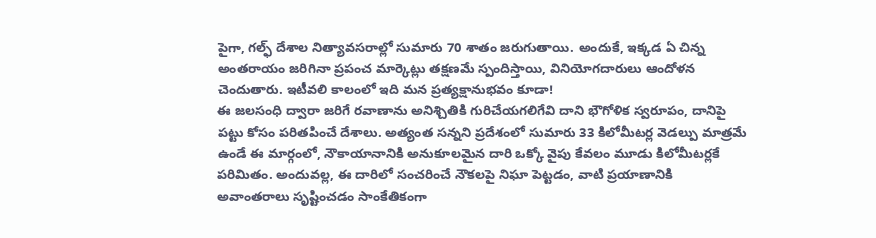పైగా, గల్ఫ్ దేశాల నిత్యావసరాల్లో సుమారు 70 శాతం జరుగుతాయి. అందుకే, ఇక్కడ ఏ చిన్న అంతరాయం జరిగినా ప్రపంచ మార్కెట్లు తక్షణమే స్పందిస్తాయి, వినియోగదారులు ఆందోళన చెందుతారు. ఇటీవలి కాలంలో ఇది మన ప్రత్యక్షానుభవం కూడా!
ఈ జలసంధి ద్వారా జరిగే రవాణాను అనిశ్చితికి గురిచేయగలిగేవి దాని భౌగోళిక స్వరూపం, దానిపై పట్టు కోసం పరితపించే దేశాలు. అత్యంత సన్నని ప్రదేశంలో సుమారు 33 కిలోమీటర్ల వెడల్పు మాత్రమే ఉండే ఈ మార్గంలో, నౌకాయానానికి అనుకూలమైన దారి ఒక్కో వైపు కేవలం మూడు కిలోమీటర్లకే పరిమితం. అందువల్ల, ఈ దారిలో సంచరించే నౌకలపై నిఘా పెట్టడం, వాటి ప్రయాణానికి అవాంతరాలు సృష్టించడం సాంకేతికంగా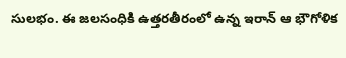సులభం. ఈ జలసంధికి ఉత్తరతీరంలో ఉన్న ఇరాన్ ఆ భౌగోళిక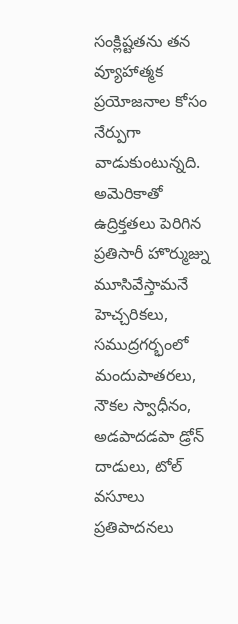సంక్లిష్టతను తన వ్యూహాత్మక ప్రయోజనాల కోసం నేర్పుగా వాడుకుంటున్నది. అమెరికాతో ఉద్రిక్తతలు పెరిగిన ప్రతిసారీ హొర్ముజ్ను మూసివేస్తామనే హెచ్చరికలు, సముద్రగర్భంలో మందుపాతరలు, నౌకల స్వాధీనం, అడపాదడపా డ్రోన్ దాడులు, టోల్ వసూలు ప్రతిపాదనలు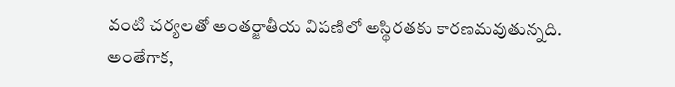వంటి చర్యలతో అంతర్జాతీయ విపణిలో అస్థిరతకు కారణమవుతున్నది.
అంతేగాక,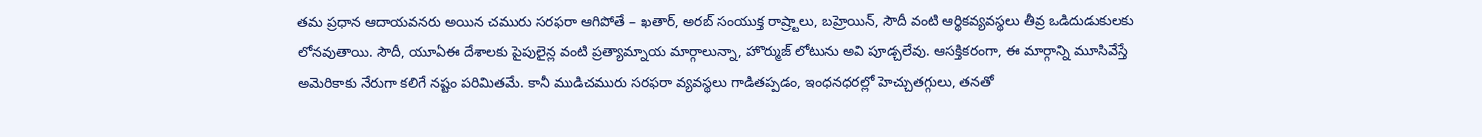తమ ప్రధాన ఆదాయవనరు అయిన చమురు సరఫరా ఆగిపోతే – ఖతార్, అరబ్ సంయుక్త రాష్ర్టాలు, బహ్రెయిన్, సౌదీ వంటి ఆర్థికవ్యవస్థలు తీవ్ర ఒడిదుడుకులకు లోనవుతాయి. సౌదీ, యూఏఈ దేశాలకు పైపులైన్ల వంటి ప్రత్యామ్నాయ మార్గాలున్నా, హొర్ముజ్ లోటును అవి పూడ్చలేవు. ఆసక్తికరంగా, ఈ మార్గాన్ని మూసివేస్తే అమెరికాకు నేరుగా కలిగే నష్టం పరిమితమే. కానీ ముడిచమురు సరఫరా వ్యవస్థలు గాడితప్పడం, ఇంధనధరల్లో హెచ్చుతగ్గులు, తనతో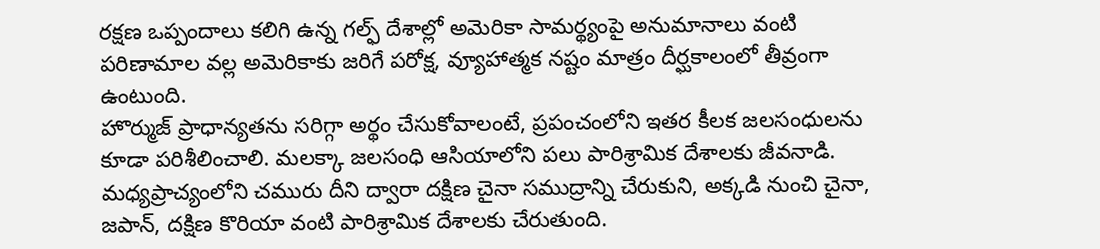రక్షణ ఒప్పందాలు కలిగి ఉన్న గల్ఫ్ దేశాల్లో అమెరికా సామర్థ్యంపై అనుమానాలు వంటి పరిణామాల వల్ల అమెరికాకు జరిగే పరోక్ష, వ్యూహాత్మక నష్టం మాత్రం దీర్ఘకాలంలో తీవ్రంగా ఉంటుంది.
హొర్ముజ్ ప్రాధాన్యతను సరిగ్గా అర్థం చేసుకోవాలంటే, ప్రపంచంలోని ఇతర కీలక జలసంధులను కూడా పరిశీలించాలి. మలక్కా జలసంధి ఆసియాలోని పలు పారిశ్రామిక దేశాలకు జీవనాడి. మధ్యప్రాచ్యంలోని చమురు దీని ద్వారా దక్షిణ చైనా సముద్రాన్ని చేరుకుని, అక్కడి నుంచి చైనా, జపాన్, దక్షిణ కొరియా వంటి పారిశ్రామిక దేశాలకు చేరుతుంది.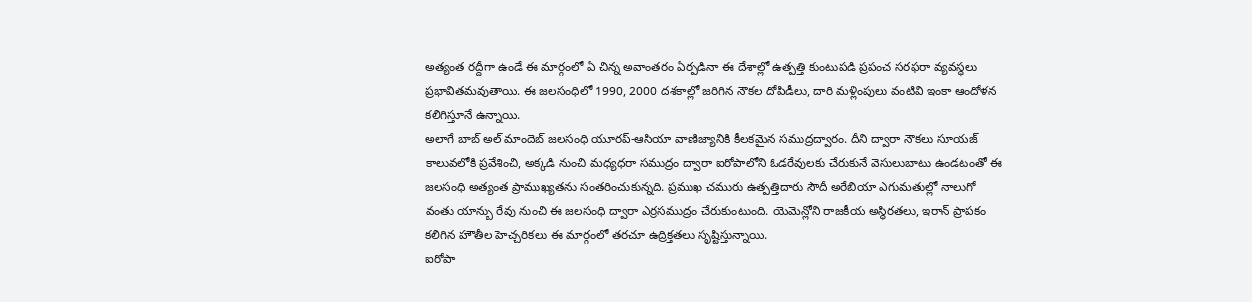అత్యంత రద్దీగా ఉండే ఈ మార్గంలో ఏ చిన్న అవాంతరం ఏర్పడినా ఈ దేశాల్లో ఉత్పత్తి కుంటుపడి ప్రపంచ సరఫరా వ్యవస్థలు ప్రభావితమవుతాయి. ఈ జలసంధిలో 1990, 2000 దశకాల్లో జరిగిన నౌకల దోపిడీలు, దారి మళ్లింపులు వంటివి ఇంకా ఆందోళన కలిగిస్తూనే ఉన్నాయి.
అలాగే బాబ్ అల్ మాందెబ్ జలసంధి యూరప్-ఆసియా వాణిజ్యానికి కీలకమైన సముద్రద్వారం. దీని ద్వారా నౌకలు సూయజ్ కాలువలోకి ప్రవేశించి, అక్కడి నుంచి మధ్యధరా సముద్రం ద్వారా ఐరోపాలోని ఓడరేవులకు చేరుకునే వెసులుబాటు ఉండటంతో ఈ జలసంధి అత్యంత ప్రాముఖ్యతను సంతరించుకున్నది. ప్రముఖ చమురు ఉత్పత్తిదారు సౌదీ అరేబియా ఎగుమతుల్లో నాలుగో వంతు యాన్బు రేవు నుంచి ఈ జలసంధి ద్వారా ఎర్రసముద్రం చేరుకుంటుంది. యెమెన్లోని రాజకీయ అస్థిరతలు, ఇరాన్ ప్రాపకం కలిగిన హౌతీల హెచ్చరికలు ఈ మార్గంలో తరచూ ఉద్రిక్తతలు సృష్టిస్తున్నాయి.
ఐరోపా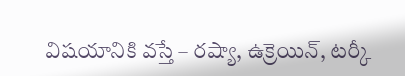విషయానికి వస్తే – రష్యా, ఉక్రెయిన్, టర్కీ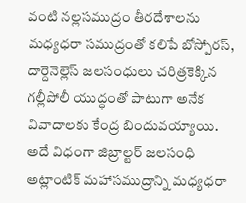వంటి నల్లసముద్రం తీరదేశాలను మధ్యధరా సముద్రంతో కలిపే బోస్పోరస్, దార్దెనెల్లెస్ జలసంధులు చరిత్రకెక్కిన గల్లీపోలీ యుద్ధంతో పాటుగా అనేక వివాదాలకు కేంద్ర బిందువయ్యాయి. అదే విధంగా జిబ్రాల్టర్ జలసంధి అట్లాంటిక్ మహాసముద్రాన్ని మధ్యధరా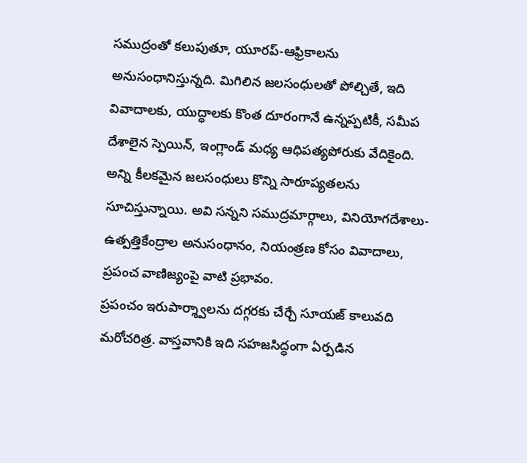సముద్రంతో కలుపుతూ, యూరప్-ఆఫ్రికాలను అనుసంధానిస్తున్నది. మిగిలిన జలసంధులతో పోల్చితే, ఇది వివాదాలకు, యుద్ధాలకు కొంత దూరంగానే ఉన్నప్పటికీ, సమీప దేశాలైన స్పెయిన్, ఇంగ్లాండ్ మధ్య ఆధిపత్యపోరుకు వేదికైంది. అన్ని కీలకమైన జలసంధులు కొన్ని సారూప్యతలను సూచిస్తున్నాయి. అవి సన్నని సముద్రమార్గాలు, వినియోగదేశాలు-ఉత్పత్తికేంద్రాల అనుసంధానం, నియంత్రణ కోసం వివాదాలు, ప్రపంచ వాణిజ్యంపై వాటి ప్రభావం.
ప్రపంచం ఇరుపార్శ్వాలను దగ్గరకు చేర్చే సూయజ్ కాలువది మరోచరిత్ర. వాస్తవానికి ఇది సహజసిద్ధంగా ఏర్పడిన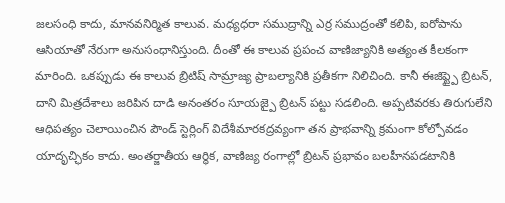జలసంధి కాదు, మానవనిర్మిత కాలువ. మధ్యధరా సముద్రాన్ని ఎర్ర సముద్రంతో కలిపి, ఐరోపాను ఆసియాతో నేరుగా అనుసంధానిస్తుంది. దీంతో ఈ కాలువ ప్రపంచ వాణిజ్యానికి అత్యంత కీలకంగా మారింది. ఒకప్పుడు ఈ కాలువ బ్రిటిష్ సామ్రాజ్య ప్రాబల్యానికి ప్రతీకగా నిలిచింది. కానీ ఈజిప్ట్పై బ్రిటన్, దాని మిత్రదేశాలు జరిపిన దాడి అనంతరం సూయజ్పై బ్రిటన్ పట్టు సడలింది. అప్పటివరకు తిరుగులేని ఆధిపత్యం చెలాయించిన పౌండ్ స్టెర్లింగ్ విదేశీమారకద్రవ్యంగా తన ప్రాభవాన్ని క్రమంగా కోల్పోవడం యాదృచ్ఛికం కాదు. అంతర్జాతీయ ఆర్థిక, వాణిజ్య రంగాల్లో బ్రిటన్ ప్రభావం బలహీనపడటానికి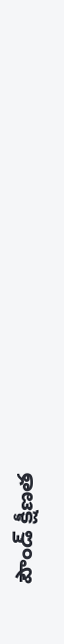పౌండ్ క్షీణత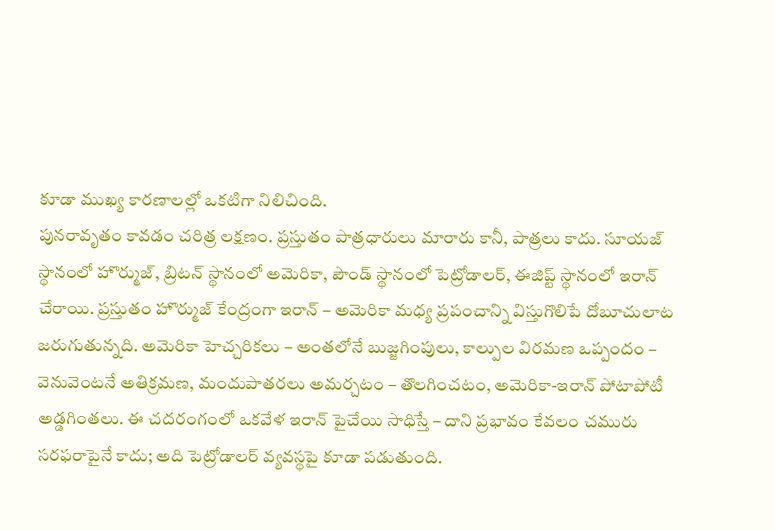కూడా ముఖ్య కారణాలల్లో ఒకటిగా నిలిచింది.
పునరావృతం కావడం చరిత్ర లక్షణం. ప్రస్తుతం పాత్రధారులు మారారు కానీ, పాత్రలు కాదు. సూయజ్ స్థానంలో హొర్ముజ్, బ్రిటన్ స్థానంలో అమెరికా, పౌండ్ స్థానంలో పెట్రోడాలర్, ఈజిప్ట్ స్థానంలో ఇరాన్ చేరాయి. ప్రస్తుతం హొర్ముజ్ కేంద్రంగా ఇరాన్ – అమెరికా మధ్య ప్రపంచాన్ని విస్తుగొలిపే దోబూచులాట జరుగుతున్నది. అమెరికా హెచ్చరికలు – అంతలోనే బుజ్జగింపులు, కాల్పుల విరమణ ఒప్పందం – వెనువెంటనే అతిక్రమణ, మందుపాతరలు అమర్చటం – తొలగించటం, అమెరికా-ఇరాన్ పోటాపోటీ అడ్డగింతలు. ఈ చదరంగంలో ఒకవేళ ఇరాన్ పైచేయి సాధిస్తే – దాని ప్రభావం కేవలం చమురు సరఫరాపైనే కాదు; అది పెట్రోడాలర్ వ్యవస్థపై కూడా పడుతుంది.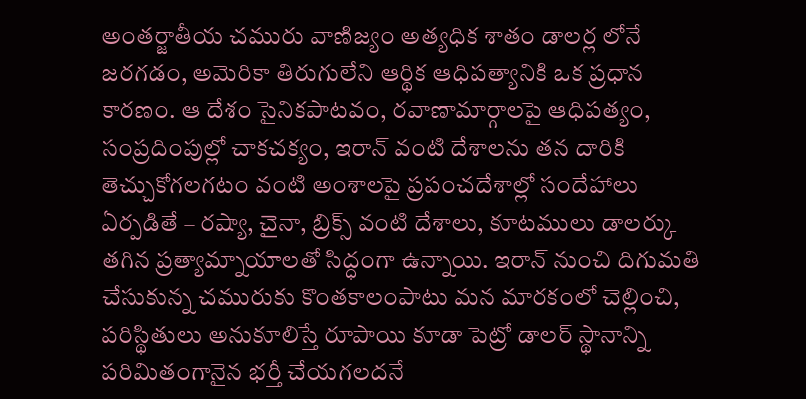అంతర్జాతీయ చమురు వాణిజ్యం అత్యధిక శాతం డాలర్ల లోనే జరగడం, అమెరికా తిరుగులేని ఆర్థిక ఆధిపత్యానికి ఒక ప్రధాన కారణం. ఆ దేశం సైనికపాటవం, రవాణామార్గాలపై ఆధిపత్యం, సంప్రదింపుల్లో చాకచక్యం, ఇరాన్ వంటి దేశాలను తన దారికి తెచ్చుకోగలగటం వంటి అంశాలపై ప్రపంచదేశాల్లో సందేహాలు ఏర్పడితే – రష్యా, చైనా, బ్రిక్స్ వంటి దేశాలు, కూటములు డాలర్కు తగిన ప్రత్యామ్నాయాలతో సిద్ధంగా ఉన్నాయి. ఇరాన్ నుంచి దిగుమతి చేసుకున్న చమురుకు కొంతకాలంపాటు మన మారకంలో చెల్లించి, పరిస్థితులు అనుకూలిస్తే రూపాయి కూడా పెట్రో డాలర్ స్థానాన్ని పరిమితంగానైన భర్తీ చేయగలదనే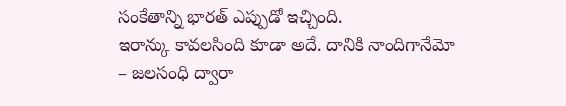సంకేతాన్ని భారత్ ఎప్పుడో ఇచ్చింది.
ఇరాన్కు కావలసింది కూడా అదే. దానికి నాందిగానేమో – జలసంధి ద్వారా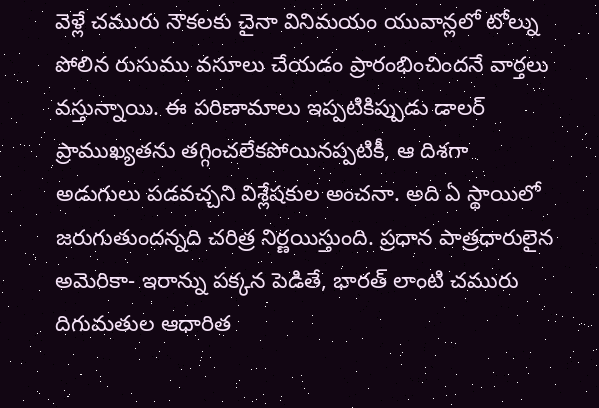వెళ్లే చమురు నౌకలకు చైనా వినిమయం యువాన్లలో టోల్ను పోలిన రుసుము వసూలు చేయడం ప్రారంభించిందనే వార్తలు వస్తున్నాయి. ఈ పరిణామాలు ఇప్పటికిప్పుడు డాలర్ ప్రాముఖ్యతను తగ్గించలేకపోయినప్పటికీ, ఆ దిశగా అడుగులు పడవచ్చని విశ్లేషకుల అంచనా. అది ఏ స్థాయిలో జరుగుతుందన్నది చరిత్ర నిర్ణయిస్తుంది. ప్రధాన పాత్రధారులైన అమెరికా- ఇరాన్ను పక్కన పెడితే, భారత్ లాంటి చమురు దిగుమతుల ఆధారిత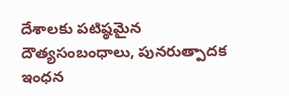దేశాలకు పటిష్ఠమైన దౌత్యసంబంధాలు, పునరుత్పాదక ఇంధన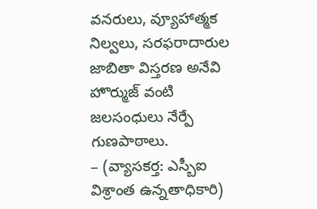వనరులు, వ్యూహాత్మక నిల్వలు, సరఫరాదారుల జాబితా విస్తరణ అనేవి హొర్ముజ్ వంటి జలసంధులు నేర్పే గుణపాఠాలు.
– (వ్యాసకర్త: ఎస్బీఐ విశ్రాంత ఉన్నతాధికారి)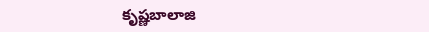కృష్ణబాలాజి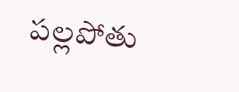పల్లపోతు